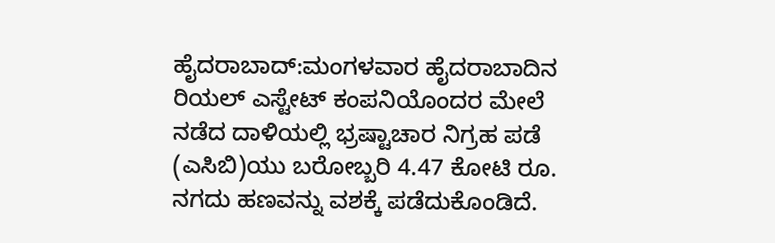ಹೈದರಾಬಾದ್:ಮಂಗಳವಾರ ಹೈದರಾಬಾದಿನ ರಿಯಲ್ ಎಸ್ಟೇಟ್ ಕಂಪನಿಯೊಂದರ ಮೇಲೆ ನಡೆದ ದಾಳಿಯಲ್ಲಿ ಭ್ರಷ್ಟಾಚಾರ ನಿಗ್ರಹ ಪಡೆ (ಎಸಿಬಿ)ಯು ಬರೋಬ್ಬರಿ 4.47 ಕೋಟಿ ರೂ. ನಗದು ಹಣವನ್ನು ವಶಕ್ಕೆ ಪಡೆದುಕೊಂಡಿದೆ.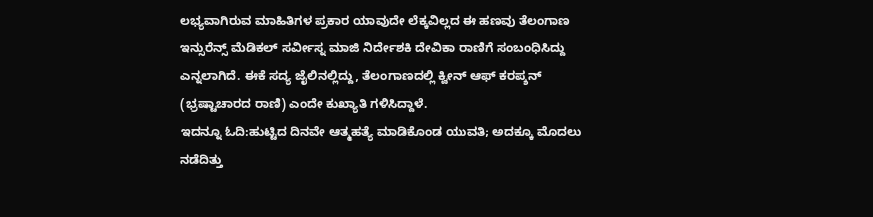ಲಭ್ಯವಾಗಿರುವ ಮಾಹಿತಿಗಳ ಪ್ರಕಾರ ಯಾವುದೇ ಲೆಕ್ಕವಿಲ್ಲದ ಈ ಹಣವು ತೆಲಂಗಾಣ ಇನ್ಸುರೆನ್ಸ್ ಮೆಡಿಕಲ್ ಸರ್ವೀಸ್ನ ಮಾಜಿ ನಿರ್ದೇಶಕಿ ದೇವಿಕಾ ರಾಣಿಗೆ ಸಂಬಂಧಿಸಿದ್ದು ಎನ್ನಲಾಗಿದೆ. ಈಕೆ ಸದ್ಯ ಜೈಲಿನಲ್ಲಿದ್ದು, ತೆಲಂಗಾಣದಲ್ಲಿ ಕ್ವೀನ್ ಆಫ್ ಕರಪ್ಶನ್ (ಭ್ರಷ್ಟಾಚಾರದ ರಾಣಿ) ಎಂದೇ ಕುಖ್ಯಾತಿ ಗಳಿಸಿದ್ದಾಳೆ.
ಇದನ್ನೂ ಓದಿ:ಹುಟ್ಟಿದ ದಿನವೇ ಆತ್ಮಹತ್ಯೆ ಮಾಡಿಕೊಂಡ ಯುವತಿ; ಅದಕ್ಕೂ ಮೊದಲು ನಡೆದಿತ್ತು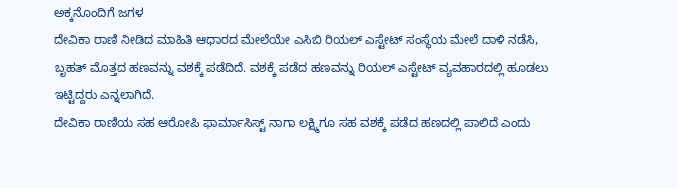ಅಕ್ಕನೊಂದಿಗೆ ಜಗಳ
ದೇವಿಕಾ ರಾಣಿ ನೀಡಿದ ಮಾಹಿತಿ ಆಧಾರದ ಮೇಲೆಯೇ ಎಸಿಬಿ ರಿಯಲ್ ಎಸ್ಟೇಟ್ ಸಂಸ್ಥೆಯ ಮೇಲೆ ದಾಳಿ ನಡೆಸಿ, ಬೃಹತ್ ಮೊತ್ತದ ಹಣವನ್ನು ವಶಕ್ಕೆ ಪಡೆದಿದೆ. ವಶಕ್ಕೆ ಪಡೆದ ಹಣವನ್ನು ರಿಯಲ್ ಎಸ್ಟೇಟ್ ವ್ಯವಹಾರದಲ್ಲಿ ಹೂಡಲು ಇಟ್ಟಿದ್ದರು ಎನ್ನಲಾಗಿದೆ.
ದೇವಿಕಾ ರಾಣಿಯ ಸಹ ಆರೋಪಿ ಫಾರ್ಮಾಸಿಸ್ಟ್ ನಾಗಾ ಲಕ್ಷ್ಮಿಗೂ ಸಹ ವಶಕ್ಕೆ ಪಡೆದ ಹಣದಲ್ಲಿ ಪಾಲಿದೆ ಎಂದು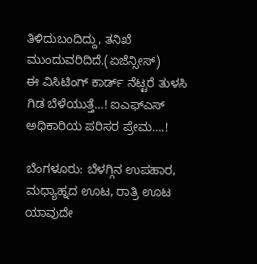ತಿಳಿದುಬಂದಿದ್ದು, ತನಿಖೆ ಮುಂದುವರಿದಿದೆ.(ಏಜೆನ್ಸೀಸ್)
ಈ ವಿಸಿಟಿಂಗ್ ಕಾರ್ಡ್ ನೆಟ್ಟರೆ ತುಳಸಿ ಗಿಡ ಬೆಳೆಯುತ್ತೆ…! ಐಎಫ್ಎಸ್ ಅಧಿಕಾರಿಯ ಪರಿಸರ ಪ್ರೇಮ….!

ಬೆಂಗಳೂರು: ಬೆಳಗ್ಗಿನ ಉಪಹಾರ, ಮಧ್ಯಾಹ್ನದ ಊಟ, ರಾತ್ರಿ ಊಟ ಯಾವುದೇ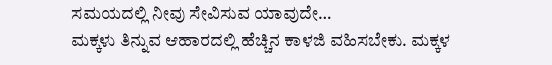ಸಮಯದಲ್ಲಿ ನೀವು ಸೇವಿಸುವ ಯಾವುದೇ…
ಮಕ್ಕಳು ತಿನ್ನುವ ಆಹಾರದಲ್ಲಿ ಹೆಚ್ಚಿನ ಕಾಳಜಿ ವಹಿಸಬೇಕು. ಮಕ್ಕಳ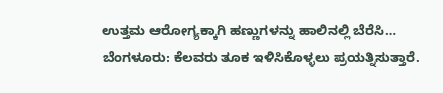ಉತ್ತಮ ಆರೋಗ್ಯಕ್ಕಾಗಿ ಹಣ್ಣುಗಳನ್ನು ಹಾಲಿನಲ್ಲಿ ಬೆರೆಸಿ…
ಬೆಂಗಳೂರು: ಕೆಲವರು ತೂಕ ಇಳಿಸಿಕೊಳ್ಳಲು ಪ್ರಯತ್ನಿಸುತ್ತಾರೆ.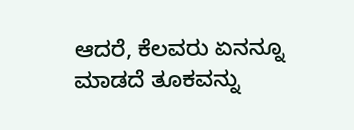ಆದರೆ, ಕೆಲವರು ಏನನ್ನೂ ಮಾಡದೆ ತೂಕವನ್ನು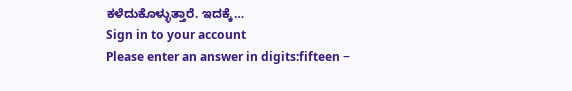ಕಳೆದುಕೊಳ್ಳುತ್ತಾರೆ. ಇದಕ್ಕೆ…
Sign in to your account
Please enter an answer in digits:fifteen −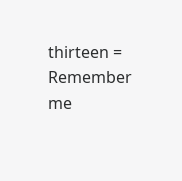thirteen =
Remember me